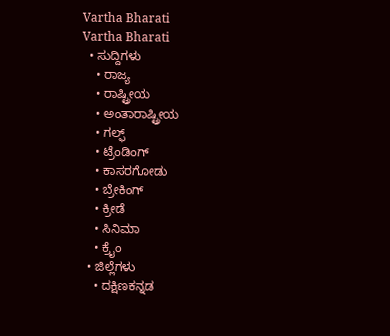Vartha Bharati
Vartha Bharati
  • ಸುದ್ದಿಗಳು
    • ರಾಜ್ಯ
    • ರಾಷ್ಟ್ರೀಯ
    • ಅಂತಾರಾಷ್ಟ್ರೀಯ
    • ಗಲ್ಫ್
    • ಟ್ರೆಂಡಿಂಗ್
    • ಕಾಸರಗೋಡು
    • ಬ್ರೇಕಿಂಗ್
    • ಕ್ರೀಡೆ
    • ಸಿನಿಮಾ
    • ಕ್ರೈಂ
  • ಜಿಲ್ಲೆಗಳು
    • ದಕ್ಷಿಣಕನ್ನಡ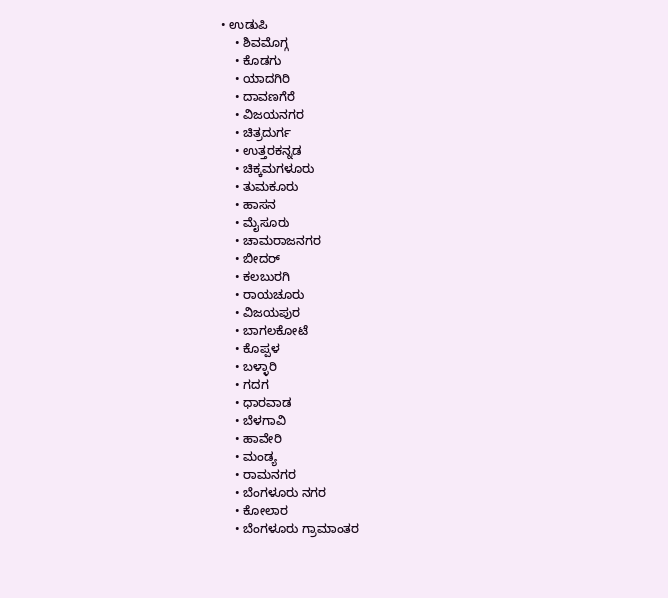• ಉಡುಪಿ
    • ಶಿವಮೊಗ್ಗ
    • ಕೊಡಗು
    • ಯಾದಗಿರಿ
    • ದಾವಣಗೆರೆ
    • ವಿಜಯನಗರ
    • ಚಿತ್ರದುರ್ಗ
    • ಉತ್ತರಕನ್ನಡ
    • ಚಿಕ್ಕಮಗಳೂರು
    • ತುಮಕೂರು
    • ಹಾಸನ
    • ಮೈಸೂರು
    • ಚಾಮರಾಜನಗರ
    • ಬೀದರ್‌
    • ಕಲಬುರಗಿ
    • ರಾಯಚೂರು
    • ವಿಜಯಪುರ
    • ಬಾಗಲಕೋಟೆ
    • ಕೊಪ್ಪಳ
    • ಬಳ್ಳಾರಿ
    • ಗದಗ
    • ಧಾರವಾಡ‌
    • ಬೆಳಗಾವಿ
    • ಹಾವೇರಿ
    • ಮಂಡ್ಯ
    • ರಾಮನಗರ
    • ಬೆಂಗಳೂರು ನಗರ
    • ಕೋಲಾರ
    • ಬೆಂಗಳೂರು ಗ್ರಾಮಾಂತರ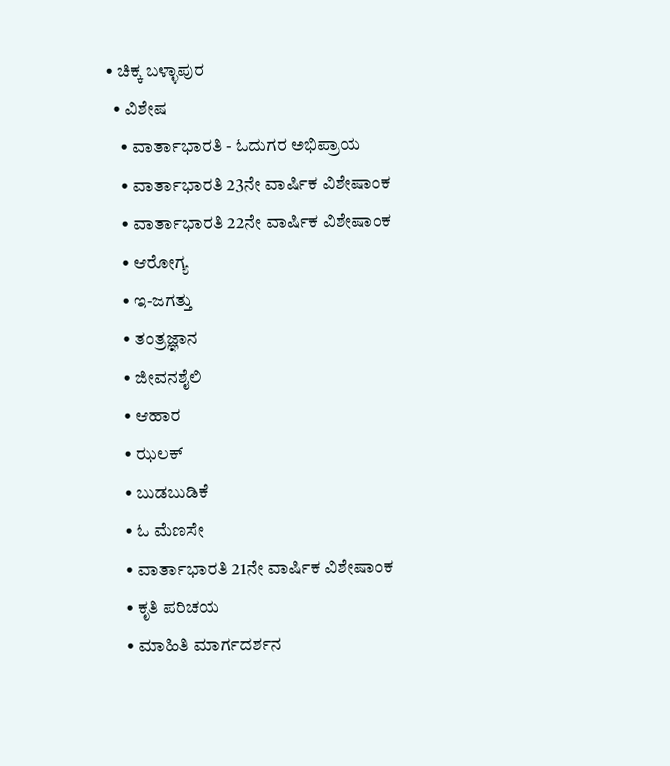• ಚಿಕ್ಕ ಬಳ್ಳಾಪುರ
  • ವಿಶೇಷ
    • ವಾರ್ತಾಭಾರತಿ - ಓದುಗರ ಅಭಿಪ್ರಾಯ
    • ವಾರ್ತಾಭಾರತಿ 23ನೇ ವಾರ್ಷಿಕ ವಿಶೇಷಾಂಕ
    • ವಾರ್ತಾಭಾರತಿ 22ನೇ ವಾರ್ಷಿಕ ವಿಶೇಷಾಂಕ
    • ಆರೋಗ್ಯ
    • ಇ-ಜಗತ್ತು
    • ತಂತ್ರಜ್ಞಾನ
    • ಜೀವನಶೈಲಿ
    • ಆಹಾರ
    • ಝಲಕ್
    • ಬುಡಬುಡಿಕೆ
    • ಓ ಮೆಣಸೇ
    • ವಾರ್ತಾಭಾರತಿ 21ನೇ ವಾರ್ಷಿಕ ವಿಶೇಷಾಂಕ
    • ಕೃತಿ ಪರಿಚಯ
    • ಮಾಹಿತಿ ಮಾರ್ಗದರ್ಶನ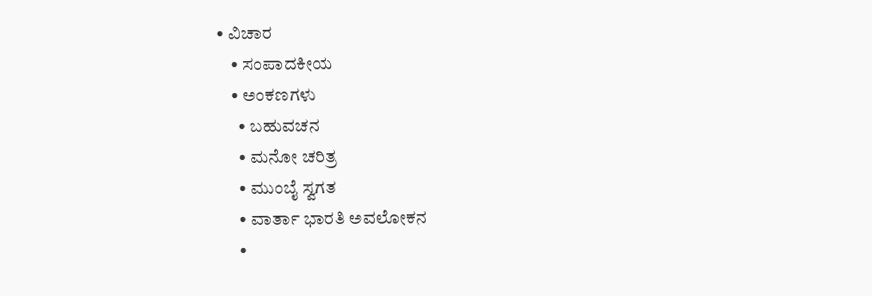• ವಿಚಾರ
    • ಸಂಪಾದಕೀಯ
    • ಅಂಕಣಗಳು
      • ಬಹುವಚನ
      • ಮನೋ ಚರಿತ್ರ
      • ಮುಂಬೈ ಸ್ವಗತ
      • ವಾರ್ತಾ ಭಾರತಿ ಅವಲೋಕನ
      •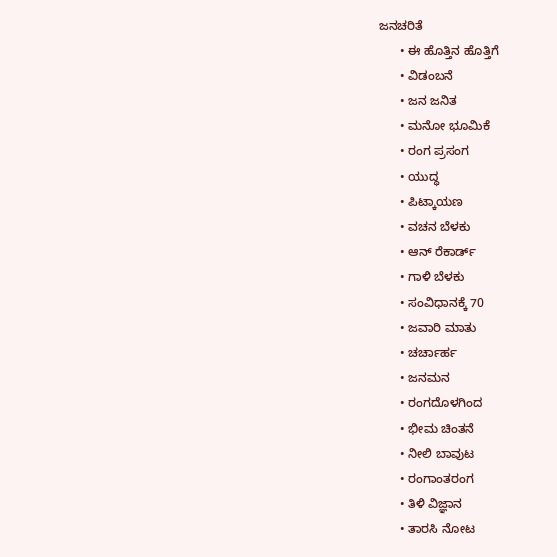ಜನಚರಿತೆ
      • ಈ ಹೊತ್ತಿನ ಹೊತ್ತಿಗೆ
      • ವಿಡಂಬನೆ
      • ಜನ ಜನಿತ
      • ಮನೋ ಭೂಮಿಕೆ
      • ರಂಗ ಪ್ರಸಂಗ
      • ಯುದ್ಧ
      • ಪಿಟ್ಕಾಯಣ
      • ವಚನ ಬೆಳಕು
      • ಆನ್ ರೆಕಾರ್ಡ್
      • ಗಾಳಿ ಬೆಳಕು
      • ಸಂವಿಧಾನಕ್ಕೆ 70
      • ಜವಾರಿ ಮಾತು
      • ಚರ್ಚಾರ್ಹ
      • ಜನಮನ
      • ರಂಗದೊಳಗಿಂದ
      • ಭೀಮ ಚಿಂತನೆ
      • ನೀಲಿ ಬಾವುಟ
      • ರಂಗಾಂತರಂಗ
      • ತಿಳಿ ವಿಜ್ಞಾನ
      • ತಾರಸಿ ನೋಟ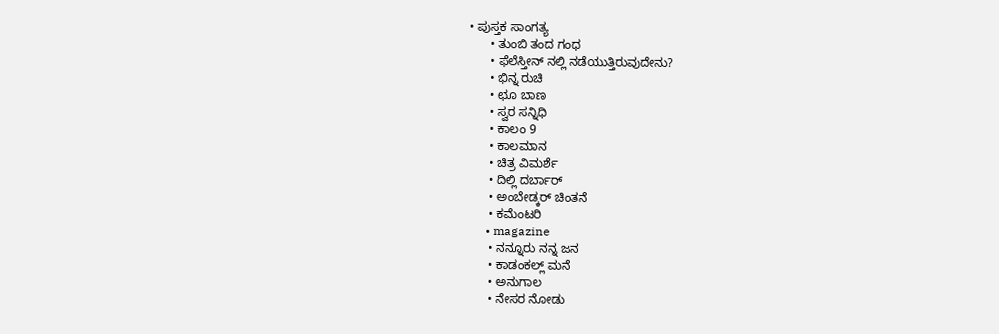• ಪುಸ್ತಕ ಸಾಂಗತ್ಯ
      • ತುಂಬಿ ತಂದ ಗಂಧ
      • ಫೆಲೆಸ್ತೀನ್ ‌ನಲ್ಲಿ ನಡೆಯುತ್ತಿರುವುದೇನು?
      • ಭಿನ್ನ ರುಚಿ
      • ಛೂ ಬಾಣ
      • ಸ್ವರ ಸನ್ನಿಧಿ
      • ಕಾಲಂ 9
      • ಕಾಲಮಾನ
      • ಚಿತ್ರ ವಿಮರ್ಶೆ
      • ದಿಲ್ಲಿ ದರ್ಬಾರ್
      • ಅಂಬೇಡ್ಕರ್ ಚಿಂತನೆ
      • ಕಮೆಂಟರಿ
      • magazine
      • ನನ್ನೂರು ನನ್ನ ಜನ
      • ಕಾಡಂಕಲ್ಲ್ ಮನೆ
      • ಅನುಗಾಲ
      • ನೇಸರ ನೋಡು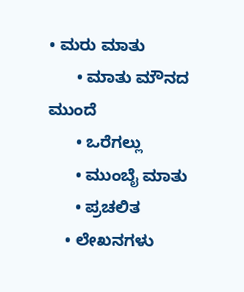• ಮರು ಮಾತು
      • ಮಾತು ಮೌನದ ಮುಂದೆ
      • ಒರೆಗಲ್ಲು
      • ಮುಂಬೈ ಮಾತು
      • ಪ್ರಚಲಿತ
    • ಲೇಖನಗಳು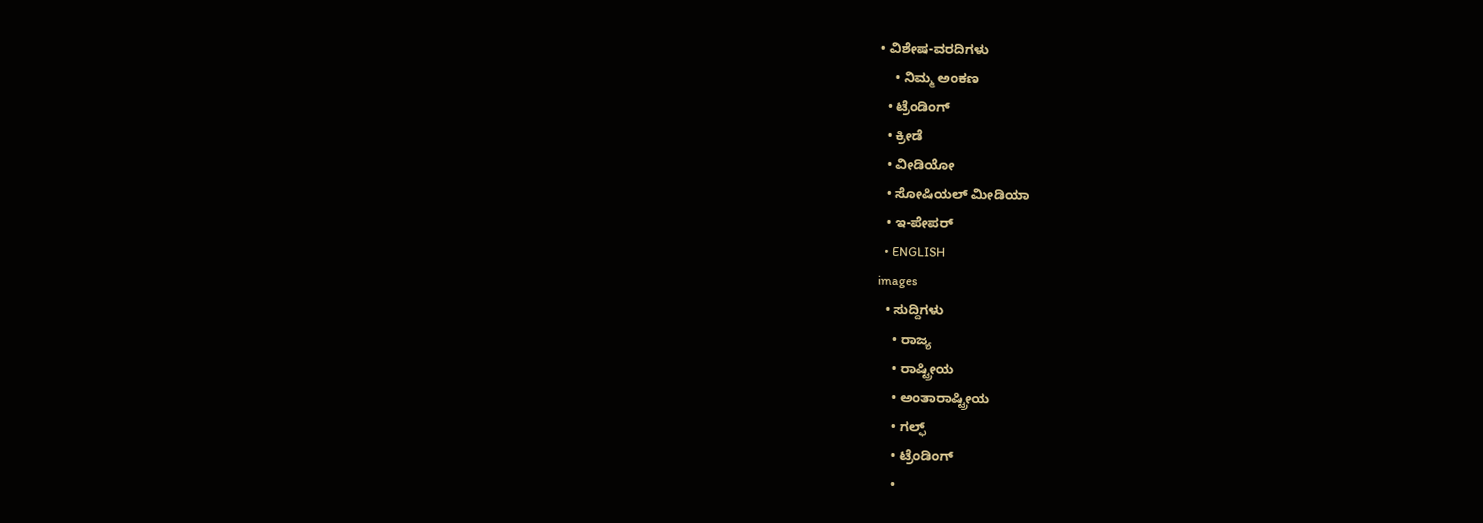• ವಿಶೇಷ-ವರದಿಗಳು
    • ನಿಮ್ಮ ಅಂಕಣ
  • ಟ್ರೆಂಡಿಂಗ್
  • ಕ್ರೀಡೆ
  • ವೀಡಿಯೋ
  • ಸೋಷಿಯಲ್ ಮೀಡಿಯಾ
  • ಇ-ಪೇಪರ್
  • ENGLISH
images
  • ಸುದ್ದಿಗಳು
    • ರಾಜ್ಯ
    • ರಾಷ್ಟ್ರೀಯ
    • ಅಂತಾರಾಷ್ಟ್ರೀಯ
    • ಗಲ್ಫ್
    • ಟ್ರೆಂಡಿಂಗ್
    •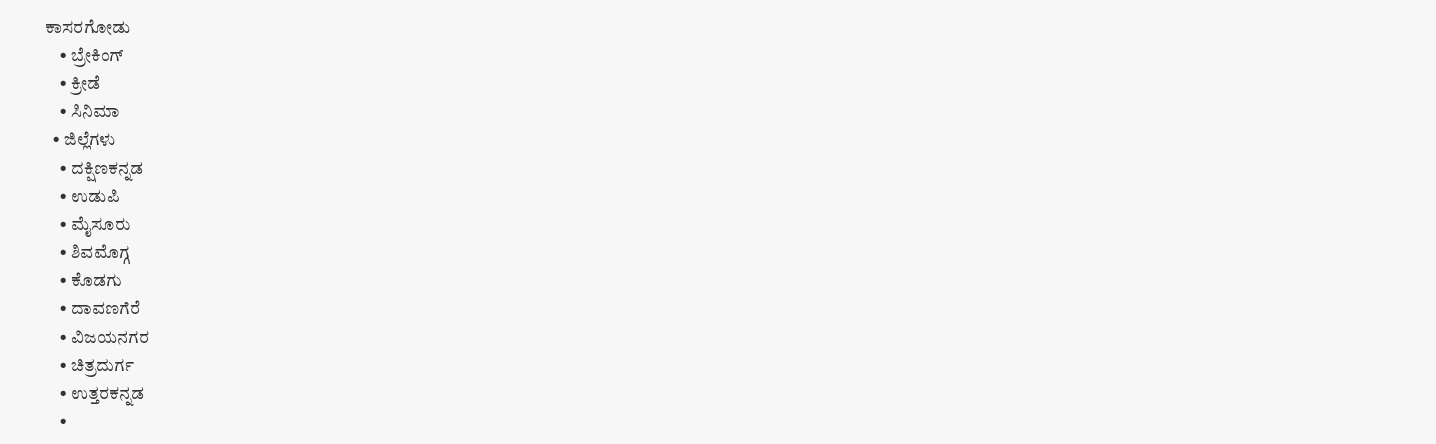ಕಾಸರಗೋಡು
    • ಬ್ರೇಕಿಂಗ್
    • ಕ್ರೀಡೆ
    • ಸಿನಿಮಾ
  • ಜಿಲ್ಲೆಗಳು
    • ದಕ್ಷಿಣಕನ್ನಡ
    • ಉಡುಪಿ
    • ಮೈಸೂರು
    • ಶಿವಮೊಗ್ಗ
    • ಕೊಡಗು
    • ದಾವಣಗೆರೆ
    • ವಿಜಯನಗರ
    • ಚಿತ್ರದುರ್ಗ
    • ಉತ್ತರಕನ್ನಡ
    •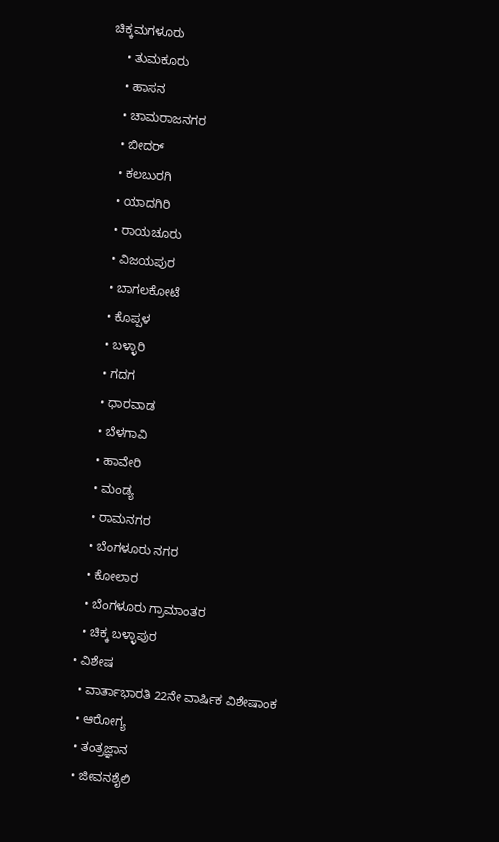ಚಿಕ್ಕಮಗಳೂರು
    • ತುಮಕೂರು
    • ಹಾಸನ
    • ಚಾಮರಾಜನಗರ
    • ಬೀದರ್‌
    • ಕಲಬುರಗಿ
    • ಯಾದಗಿರಿ
    • ರಾಯಚೂರು
    • ವಿಜಯಪುರ
    • ಬಾಗಲಕೋಟೆ
    • ಕೊಪ್ಪಳ
    • ಬಳ್ಳಾರಿ
    • ಗದಗ
    • ಧಾರವಾಡ
    • ಬೆಳಗಾವಿ
    • ಹಾವೇರಿ
    • ಮಂಡ್ಯ
    • ರಾಮನಗರ
    • ಬೆಂಗಳೂರು ನಗರ
    • ಕೋಲಾರ
    • ಬೆಂಗಳೂರು ಗ್ರಾಮಾಂತರ
    • ಚಿಕ್ಕ ಬಳ್ಳಾಪುರ
  • ವಿಶೇಷ
    • ವಾರ್ತಾಭಾರತಿ 22ನೇ ವಾರ್ಷಿಕ ವಿಶೇಷಾಂಕ
    • ಆರೋಗ್ಯ
    • ತಂತ್ರಜ್ಞಾನ
    • ಜೀವನಶೈಲಿ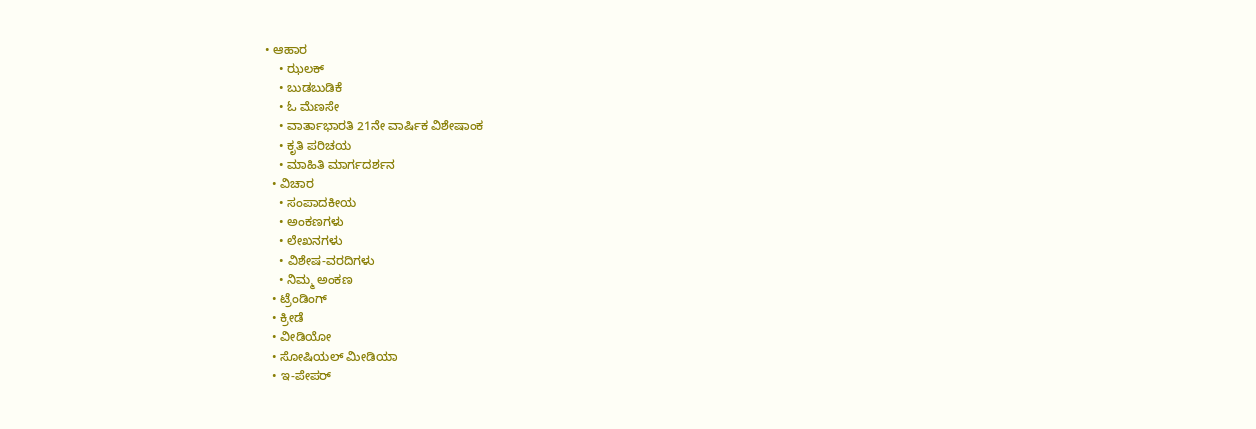• ಆಹಾರ
    • ಝಲಕ್
    • ಬುಡಬುಡಿಕೆ
    • ಓ ಮೆಣಸೇ
    • ವಾರ್ತಾಭಾರತಿ 21ನೇ ವಾರ್ಷಿಕ ವಿಶೇಷಾಂಕ
    • ಕೃತಿ ಪರಿಚಯ
    • ಮಾಹಿತಿ ಮಾರ್ಗದರ್ಶನ
  • ವಿಚಾರ
    • ಸಂಪಾದಕೀಯ
    • ಅಂಕಣಗಳು
    • ಲೇಖನಗಳು
    • ವಿಶೇಷ-ವರದಿಗಳು
    • ನಿಮ್ಮ ಅಂಕಣ
  • ಟ್ರೆಂಡಿಂಗ್
  • ಕ್ರೀಡೆ
  • ವೀಡಿಯೋ
  • ಸೋಷಿಯಲ್ ಮೀಡಿಯಾ
  • ಇ-ಪೇಪರ್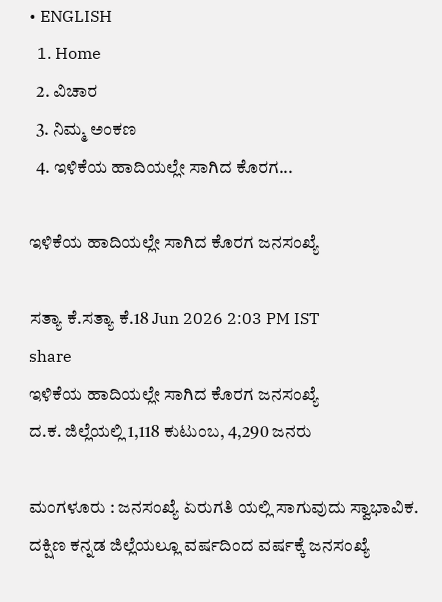• ENGLISH
  1. Home
  2. ವಿಚಾರ
  3. ನಿಮ್ಮ ಅಂಕಣ
  4. ಇಳಿಕೆಯ ಹಾದಿಯಲ್ಲೇ ಸಾಗಿದ ಕೊರಗ...

ಇಳಿಕೆಯ ಹಾದಿಯಲ್ಲೇ ಸಾಗಿದ ಕೊರಗ ಜನಸಂಖ್ಯೆ

ಸತ್ಯಾ ಕೆ.ಸತ್ಯಾ ಕೆ.18 Jun 2026 2:03 PM IST
share
ಇಳಿಕೆಯ ಹಾದಿಯಲ್ಲೇ ಸಾಗಿದ ಕೊರಗ ಜನಸಂಖ್ಯೆ
ದ.ಕ. ಜಿಲ್ಲೆಯಲ್ಲಿ 1,118 ಕುಟುಂಬ, 4,290 ಜನರು

ಮಂಗಳೂರು : ಜನಸಂಖ್ಯೆ ಏರುಗತಿ ಯಲ್ಲಿ ಸಾಗುವುದು ಸ್ವಾಭಾವಿಕ. ದಕ್ಷಿಣ ಕನ್ನಡ ಜಿಲ್ಲೆಯಲ್ಲೂ ವರ್ಷದಿಂದ ವರ್ಷಕ್ಕೆ ಜನಸಂಖ್ಯೆ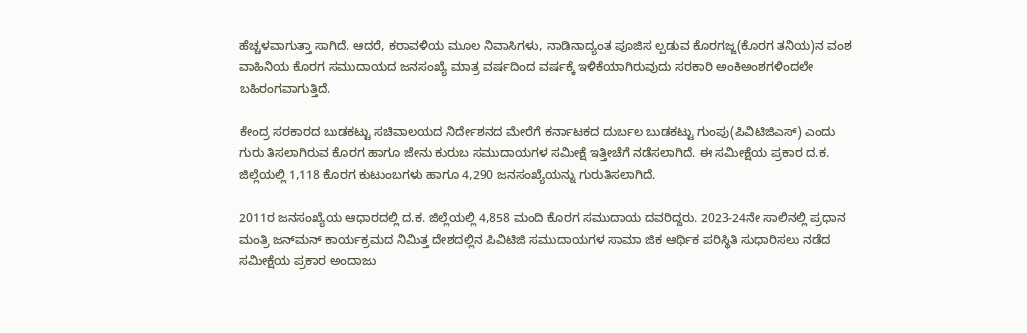ಹೆಚ್ಚಳವಾಗುತ್ತಾ ಸಾಗಿದೆ. ಆದರೆ, ಕರಾವಳಿಯ ಮೂಲ ನಿವಾಸಿಗಳು, ನಾಡಿನಾದ್ಯಂತ ಪೂಜಿಸ ಲ್ಪಡುವ ಕೊರಗಜ್ಜ(ಕೊರಗ ತನಿಯ)ನ ವಂಶ ವಾಹಿನಿಯ ಕೊರಗ ಸಮುದಾಯದ ಜನಸಂಖ್ಯೆ ಮಾತ್ರ ವರ್ಷದಿಂದ ವರ್ಷಕ್ಕೆ ಇಳಿಕೆಯಾಗಿರುವುದು ಸರಕಾರಿ ಅಂಕಿಅಂಶಗಳಿಂದಲೇ ಬಹಿರಂಗವಾಗುತ್ತಿದೆ.

ಕೇಂದ್ರ ಸರಕಾರದ ಬುಡಕಟ್ಟು ಸಚಿವಾಲಯದ ನಿರ್ದೇಶನದ ಮೇರೆಗೆ ಕರ್ನಾಟಕದ ದುರ್ಬಲ ಬುಡಕಟ್ಟು ಗುಂಪು(ಪಿವಿಟಿಜಿಎಸ್) ಎಂದು ಗುರು ತಿಸಲಾಗಿರುವ ಕೊರಗ ಹಾಗೂ ಜೇನು ಕುರುಬ ಸಮುದಾಯಗಳ ಸಮೀಕ್ಷೆ ಇತ್ತೀಚೆಗೆ ನಡೆಸಲಾಗಿದೆ. ಈ ಸಮೀಕ್ಷೆಯ ಪ್ರಕಾರ ದ.ಕ. ಜಿಲ್ಲೆಯಲ್ಲಿ 1,118 ಕೊರಗ ಕುಟುಂಬಗಳು ಹಾಗೂ 4,290 ಜನಸಂಖ್ಯೆಯನ್ನು ಗುರುತಿಸಲಾಗಿದೆ.

2011ರ ಜನಸಂಖ್ಯೆಯ ಆಧಾರದಲ್ಲಿ ದ.ಕ. ಜಿಲ್ಲೆಯಲ್ಲಿ 4,858 ಮಂದಿ ಕೊರಗ ಸಮುದಾಯ ದವರಿದ್ದರು. 2023-24ನೇ ಸಾಲಿನಲ್ಲಿ ಪ್ರಧಾನ ಮಂತ್ರಿ ಜನ್‌ಮನ್ ಕಾರ್ಯಕ್ರಮದ ನಿಮಿತ್ತ ದೇಶದಲ್ಲಿನ ಪಿವಿಟಿಜಿ ಸಮುದಾಯಗಳ ಸಾಮಾ ಜಿಕ ಆರ್ಥಿಕ ಪರಿಸ್ಥಿತಿ ಸುಧಾರಿಸಲು ನಡೆದ ಸಮೀಕ್ಷೆಯ ಪ್ರಕಾರ ಅಂದಾಜು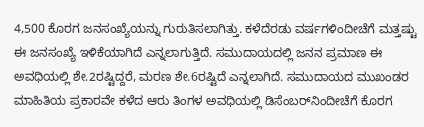4,500 ಕೊರಗ ಜನಸಂಖ್ಯೆಯನ್ನು ಗುರುತಿಸಲಾಗಿತ್ತು. ಕಳೆದೆರಡು ವರ್ಷಗಳಿಂದೀಚೆಗೆ ಮತ್ತಷ್ಟು ಈ ಜನಸಂಖ್ಯೆ ಇಳಿಕೆಯಾಗಿದೆ ಎನ್ನಲಾಗುತ್ತಿದೆ. ಸಮುದಾಯದಲ್ಲಿ ಜನನ ಪ್ರಮಾಣ ಈ ಅವಧಿಯಲ್ಲಿ ಶೇ.2ರಷ್ಟಿದ್ದರೆ, ಮರಣ ಶೇ.6ರಷ್ಟಿದೆ ಎನ್ನಲಾಗಿದೆ. ಸಮುದಾಯದ ಮುಖಂಡರ ಮಾಹಿತಿಯ ಪ್ರಕಾರವೇ ಕಳೆದ ಆರು ತಿಂಗಳ ಅವಧಿಯಲ್ಲಿ ಡಿಸೆಂಬರ್‌ನಿಂದೀಚೆಗೆ ಕೊರಗ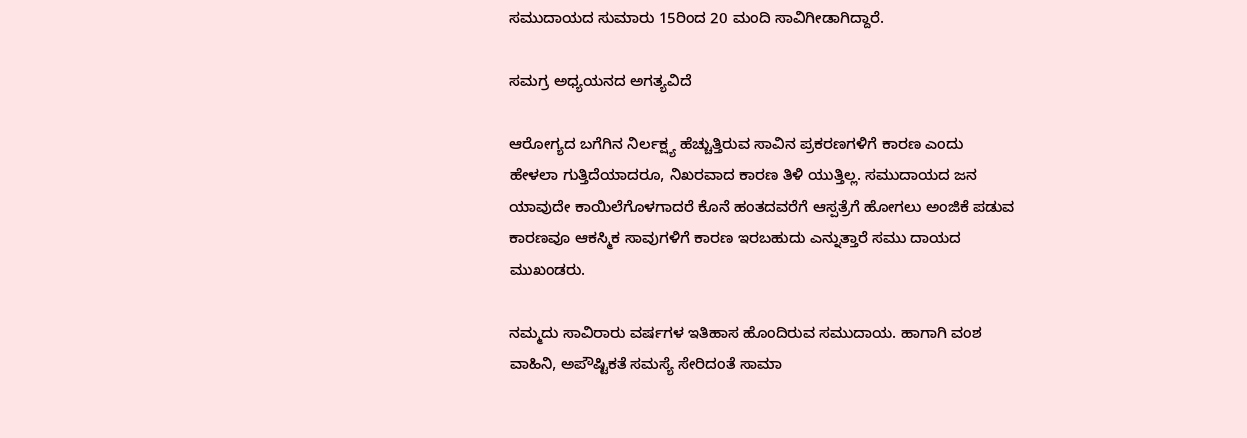ಸಮುದಾಯದ ಸುಮಾರು 15ರಿಂದ 20 ಮಂದಿ ಸಾವಿಗೀಡಾಗಿದ್ದಾರೆ.

ಸಮಗ್ರ ಅಧ್ಯಯನದ ಅಗತ್ಯವಿದೆ

ಆರೋಗ್ಯದ ಬಗೆಗಿನ ನಿರ್ಲಕ್ಷ್ಯ ಹೆಚ್ಚುತ್ತಿರುವ ಸಾವಿನ ಪ್ರಕರಣಗಳಿಗೆ ಕಾರಣ ಎಂದು ಹೇಳಲಾ ಗುತ್ತಿದೆಯಾದರೂ, ನಿಖರವಾದ ಕಾರಣ ತಿಳಿ ಯುತ್ತಿಲ್ಲ. ಸಮುದಾಯದ ಜನ ಯಾವುದೇ ಕಾಯಿಲೆಗೊಳಗಾದರೆ ಕೊನೆ ಹಂತದವರೆಗೆ ಆಸ್ಪತ್ರೆಗೆ ಹೋಗಲು ಅಂಜಿಕೆ ಪಡುವ ಕಾರಣವೂ ಆಕಸ್ಮಿಕ ಸಾವುಗಳಿಗೆ ಕಾರಣ ಇರಬಹುದು ಎನ್ನುತ್ತಾರೆ ಸಮು ದಾಯದ ಮುಖಂಡರು.

ನಮ್ಮದು ಸಾವಿರಾರು ವರ್ಷಗಳ ಇತಿಹಾಸ ಹೊಂದಿರುವ ಸಮುದಾಯ. ಹಾಗಾಗಿ ವಂಶ ವಾಹಿನಿ, ಅಪೌಷ್ಟಿಕತೆ ಸಮಸ್ಯೆ ಸೇರಿದಂತೆ ಸಾಮಾ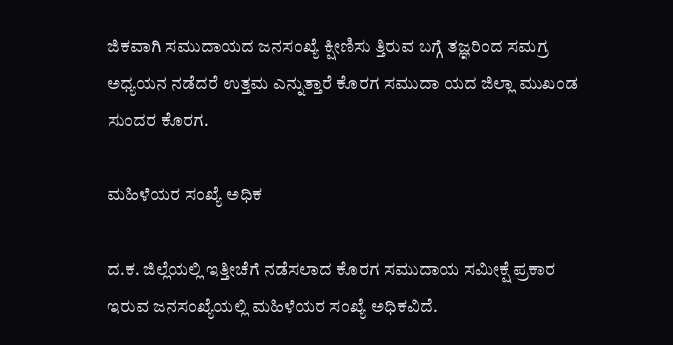ಜಿಕವಾಗಿ ಸಮುದಾಯದ ಜನಸಂಖ್ಯೆ ಕ್ಷೀಣಿಸು ತ್ತಿರುವ ಬಗ್ಗೆ ತಜ್ಞರಿಂದ ಸಮಗ್ರ ಅಧ್ಯಯನ ನಡೆದರೆ ಉತ್ತಮ ಎನ್ನುತ್ತಾರೆ ಕೊರಗ ಸಮುದಾ ಯದ ಜಿಲ್ಲಾ ಮುಖಂಡ ಸುಂದರ ಕೊರಗ.

ಮಹಿಳೆಯರ ಸಂಖ್ಯೆ ಅಧಿಕ

ದ.ಕ. ಜಿಲ್ಲೆಯಲ್ಲಿ ಇತ್ತೀಚೆಗೆ ನಡೆಸಲಾದ ಕೊರಗ ಸಮುದಾಯ ಸಮೀಕ್ಷೆ ಪ್ರಕಾರ ಇರುವ ಜನಸಂಖ್ಯೆಯಲ್ಲಿ ಮಹಿಳೆಯರ ಸಂಖ್ಯೆ ಅಧಿಕವಿದೆ.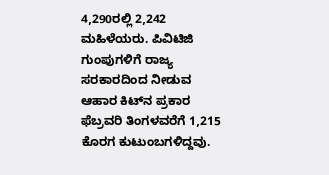4,290ರಲ್ಲಿ 2,242 ಮಹಿಳೆಯರು. ಪಿವಿಟಿಜಿ ಗುಂಪುಗಳಿಗೆ ರಾಜ್ಯ ಸರಕಾರದಿಂದ ನೀಡುವ ಆಹಾರ ಕಿಟ್‌ನ ಪ್ರಕಾರ ಫೆಬ್ರವರಿ ತಿಂಗಳವರೆಗೆ 1,215 ಕೊರಗ ಕುಟುಂಬಗಳಿದ್ದವು.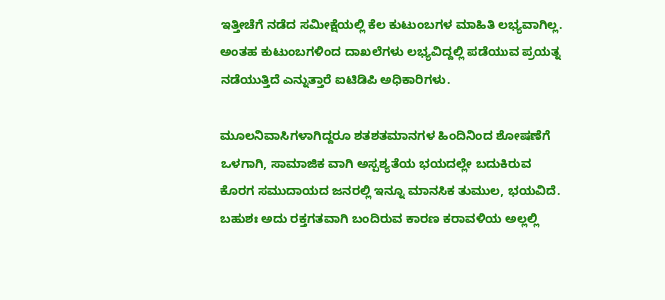ಇತ್ತೀಚೆಗೆ ನಡೆದ ಸಮೀಕ್ಷೆಯಲ್ಲಿ ಕೆಲ ಕುಟುಂಬಗಳ ಮಾಹಿತಿ ಲಭ್ಯವಾಗಿಲ್ಲ. ಅಂತಹ ಕುಟುಂಬಗಳಿಂದ ದಾಖಲೆಗಳು ಲಭ್ಯವಿದ್ದಲ್ಲಿ ಪಡೆಯುವ ಪ್ರಯತ್ನ ನಡೆಯುತ್ತಿದೆ ಎನ್ನುತ್ತಾರೆ ಐಟಿಡಿಪಿ ಅಧಿಕಾರಿಗಳು.

ಮೂಲನಿವಾಸಿಗಳಾಗಿದ್ದರೂ ಶತಶತಮಾನಗಳ ಹಿಂದಿನಿಂದ ಶೋಷಣೆಗೆ ಒಳಗಾಗಿ, ಸಾಮಾಜಿಕ ವಾಗಿ ಅಸ್ಪಶ್ಯತೆಯ ಭಯದಲ್ಲೇ ಬದುಕಿರುವ ಕೊರಗ ಸಮುದಾಯದ ಜನರಲ್ಲಿ ಇನ್ನೂ ಮಾನಸಿಕ ತುಮುಲ, ಭಯವಿದೆ. ಬಹುಶಃ ಅದು ರಕ್ತಗತವಾಗಿ ಬಂದಿರುವ ಕಾರಣ ಕರಾವಳಿಯ ಅಲ್ಲಲ್ಲಿ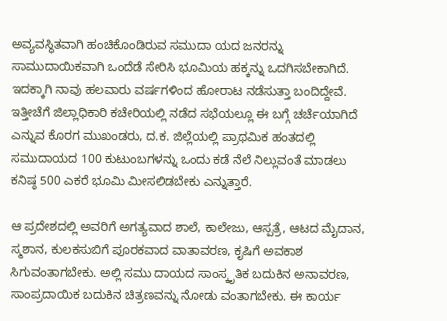ಅವ್ಯವಸ್ಥಿತವಾಗಿ ಹಂಚಿಕೊಂಡಿರುವ ಸಮುದಾ ಯದ ಜನರನ್ನು ಸಾಮುದಾಯಿಕವಾಗಿ ಒಂದೆಡೆ ಸೇರಿಸಿ ಭೂಮಿಯ ಹಕ್ಕನ್ನು ಒದಗಿಸಬೇಕಾಗಿದೆ. ಇದಕ್ಕಾಗಿ ನಾವು ಹಲವಾರು ವರ್ಷಗಳಿಂದ ಹೋರಾಟ ನಡೆಸುತ್ತಾ ಬಂದಿದ್ದೇವೆ. ಇತ್ತೀಚೆಗೆ ಜಿಲ್ಲಾಧಿಕಾರಿ ಕಚೇರಿಯಲ್ಲಿ ನಡೆದ ಸಭೆಯಲ್ಲೂ ಈ ಬಗ್ಗೆ ಚರ್ಚೆಯಾಗಿದೆ ಎನ್ನುವ ಕೊರಗ ಮುಖಂಡರು, ದ.ಕ. ಜಿಲ್ಲೆಯಲ್ಲಿ ಪ್ರಾಥಮಿಕ ಹಂತದಲ್ಲಿ ಸಮುದಾಯದ 100 ಕುಟುಂಬಗಳನ್ನು ಒಂದು ಕಡೆ ನೆಲೆ ನಿಲ್ಲುವಂತೆ ಮಾಡಲು ಕನಿಷ್ಠ 500 ಎಕರೆ ಭೂಮಿ ಮೀಸಲಿಡಬೇಕು ಎನ್ನುತ್ತಾರೆ.

ಆ ಪ್ರದೇಶದಲ್ಲಿ ಅವರಿಗೆ ಅಗತ್ಯವಾದ ಶಾಲೆ, ಕಾಲೇಜು, ಆಸ್ಪತ್ರೆ, ಆಟದ ಮೈದಾನ, ಸ್ಮಶಾನ, ಕುಲಕಸುಬಿಗೆ ಪೂರಕವಾದ ವಾತಾವರಣ, ಕೃಷಿಗೆ ಅವಕಾಶ ಸಿಗುವಂತಾಗಬೇಕು. ಅಲ್ಲಿ ಸಮು ದಾಯದ ಸಾಂಸ್ಕೃತಿಕ ಬದುಕಿನ ಅನಾವರಣ, ಸಾಂಪ್ರದಾಯಿಕ ಬದುಕಿನ ಚಿತ್ರಣವನ್ನು ನೋಡು ವಂತಾಗಬೇಕು. ಈ ಕಾರ್ಯ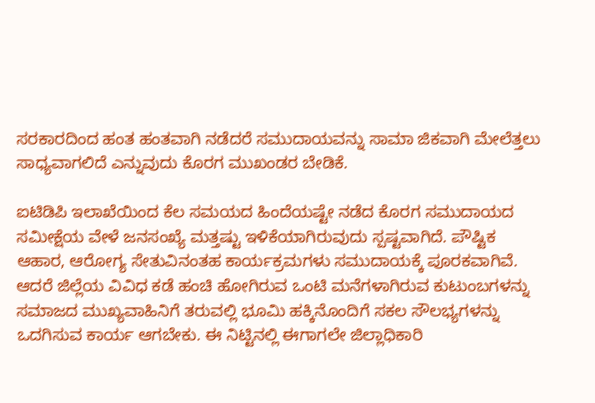ಸರಕಾರದಿಂದ ಹಂತ ಹಂತವಾಗಿ ನಡೆದರೆ ಸಮುದಾಯವನ್ನು ಸಾಮಾ ಜಿಕವಾಗಿ ಮೇಲೆತ್ತಲು ಸಾಧ್ಯವಾಗಲಿದೆ ಎನ್ನುವುದು ಕೊರಗ ಮುಖಂಡರ ಬೇಡಿಕೆ.

ಐಟಿಡಿಪಿ ಇಲಾಖೆಯಿಂದ ಕೆಲ ಸಮಯದ ಹಿಂದೆಯಷ್ಟೇ ನಡೆದ ಕೊರಗ ಸಮುದಾಯದ ಸಮೀಕ್ಷೆಯ ವೇಳೆ ಜನಸಂಖ್ಯೆ ಮತ್ತಷ್ಟು ಇಳಿಕೆಯಾಗಿರುವುದು ಸ್ಪಷ್ಟವಾಗಿದೆ. ಪೌಷ್ಟಿಕ ಆಹಾರ, ಆರೋಗ್ಯ ಸೇತುವಿನಂತಹ ಕಾರ್ಯಕ್ರಮಗಳು ಸಮುದಾಯಕ್ಕೆ ಪೂರಕವಾಗಿವೆ. ಆದರೆ ಜಿಲ್ಲೆಯ ವಿವಿಧ ಕಡೆ ಹಂಚಿ ಹೋಗಿರುವ ಒಂಟಿ ಮನೆಗಳಾಗಿರುವ ಕುಟುಂಬಗಳನ್ನು ಸಮಾಜದ ಮುಖ್ಯವಾಹಿನಿಗೆ ತರುವಲ್ಲಿ ಭೂಮಿ ಹಕ್ಕಿನೊಂದಿಗೆ ಸಕಲ ಸೌಲಭ್ಯಗಳನ್ನು ಒದಗಿಸುವ ಕಾರ್ಯ ಆಗಬೇಕು. ಈ ನಿಟ್ಟಿನಲ್ಲಿ ಈಗಾಗಲೇ ಜಿಲ್ಲಾಧಿಕಾರಿ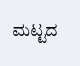ಮಟ್ಟದ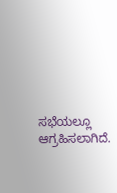ಸಭೆಯಲ್ಲೂ ಆಗ್ರಹಿಸಲಾಗಿದೆ.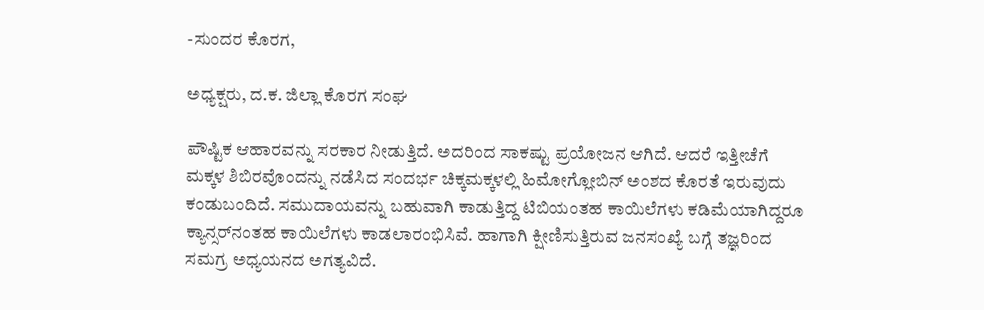-ಸುಂದರ ಕೊರಗ,

ಅಧ್ಯಕ್ಷರು, ದ.ಕ. ಜಿಲ್ಲಾ ಕೊರಗ ಸಂಘ

ಪೌಷ್ಟಿಕ ಆಹಾರವನ್ನು ಸರಕಾರ ನೀಡುತ್ತಿದೆ. ಅದರಿಂದ ಸಾಕಷ್ಟು ಪ್ರಯೋಜನ ಆಗಿದೆ. ಆದರೆ ಇತ್ತೀಚೆಗೆ ಮಕ್ಕಳ ಶಿಬಿರವೊಂದನ್ನು ನಡೆಸಿದ ಸಂದರ್ಭ ಚಿಕ್ಕಮಕ್ಕಳಲ್ಲಿ ಹಿಮೋಗ್ಲೋಬಿನ್ ಅಂಶದ ಕೊರತೆ ಇರುವುದು ಕಂಡುಬಂದಿದೆ. ಸಮುದಾಯವನ್ನು ಬಹುವಾಗಿ ಕಾಡುತ್ತಿದ್ದ ಟಿಬಿಯಂತಹ ಕಾಯಿಲೆಗಳು ಕಡಿಮೆಯಾಗಿದ್ದರೂ ಕ್ಯಾನ್ಸರ್‌ನಂತಹ ಕಾಯಿಲೆಗಳು ಕಾಡಲಾರಂಭಿಸಿವೆ. ಹಾಗಾಗಿ ಕ್ಷೀಣಿಸುತ್ತಿರುವ ಜನಸಂಖ್ಯೆ ಬಗ್ಗೆ ತಜ್ಞರಿಂದ ಸಮಗ್ರ ಅಧ್ಯಯನದ ಅಗತ್ಯವಿದೆ.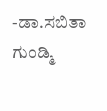-ಡಾ.ಸಬಿತಾ ಗುಂಡ್ಮಿ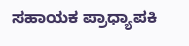ಸಹಾಯಕ ಪ್ರಾಧ್ಯಾಪಕಿ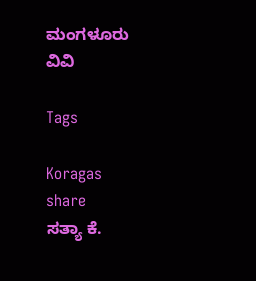ಮಂಗಳೂರು ವಿವಿ

Tags

Koragas
share
ಸತ್ಯಾ ಕೆ.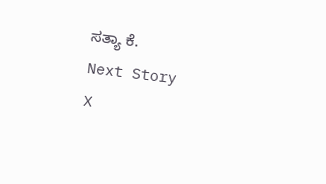ಸತ್ಯಾ ಕೆ.
Next Story
X